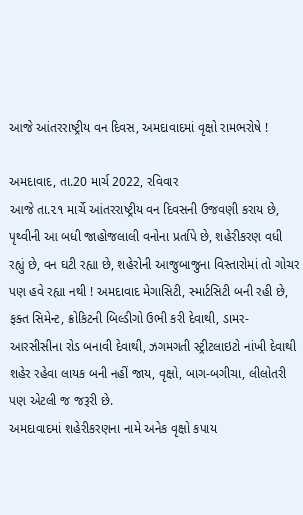આજે આંતરરાષ્ટ્રીય વન દિવસ, અમદાવાદમાં વૃક્ષો રામભરોષે !

અમદાવાદ, તા.20 માર્ચ 2022, રવિવાર
આજે તા.૨૧ માર્ચે આંતરરાષ્ટ્રીય વન દિવસની ઉજવણી કરાય છે, પૃથ્વીની આ બધી જાહોજલાલી વનોના પ્રર્તાપે છે, શહેરીકરણ વધી રહ્યું છે, વન ઘટી રહ્યા છે, શહેરોની આજુબાજુના વિસ્તારોમાં તો ગોચર પણ હવે રહ્યા નથી ! અમદાવાદ મેગાસિટી, સ્માર્ટસિટી બની રહી છે, ફક્ત સિમેન્ટ, ક્રોકિટની બિલ્ડીગો ઉભી કરી દેવાથી, ડામર-આરસીસીના રોડ બનાવી દેવાથી, ઝગમગતી સ્ટ્રીટલાઇટો નાંખી દેવાથી શહેર રહેવા લાયક બની નહીં જાય, વૃક્ષો, બાગ-બગીચા, લીલોતરી પણ એટલી જ જરૂરી છે.
અમદાવાદમાં શહેરીકરણના નામે અનેક વૃક્ષો કપાય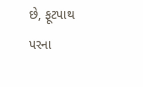છે, ફૂટપાથ પરના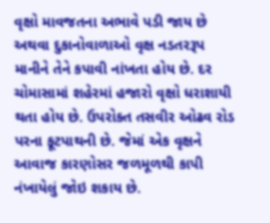વૃક્ષો માવજતના અભાવે પડી જાય છે અથવા દુકાનોવાળાઓ વૃક્ષ નડતરરૂપ માનીને તેને કપાવી નાંખતા હોય છે. દર ચોમાસામાં શહેરમાં હજારો વૃક્ષો ધરાશાયી થતા હોય છે. ઉપરોક્ત તસવીર ઓઢવ રોડ પરના ફૂટપાથની છે. જેમાં એક વૃક્ષને આવાજ કારણોસર જળમૂળથી કાપી નંખાયેલું જોઇ શકાય છે.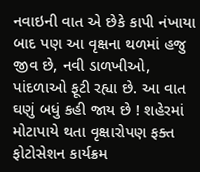નવાઇની વાત એ છેકે કાપી નંખાયા બાદ પણ આ વૃક્ષના થળમાં હજુ જીવ છે, નવી ડાળખીઓ, પાંદળાઓ ફૂટી રહ્યા છે. આ વાત ઘણું બધું કહી જાય છે ! શહેરમાં મોટાપાયે થતા વૃક્ષારોપણ ફક્ત ફોટોસેશન કાર્યક્રમ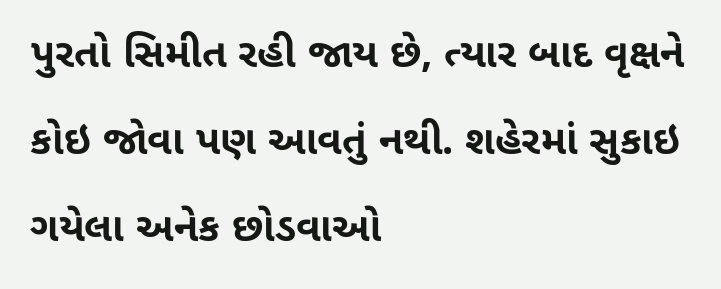પુરતો સિમીત રહી જાય છે, ત્યાર બાદ વૃક્ષને કોઇ જોવા પણ આવતું નથી. શહેરમાં સુકાઇ ગયેલા અનેક છોડવાઓ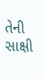તેની સાક્ષી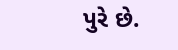પુરે છે.